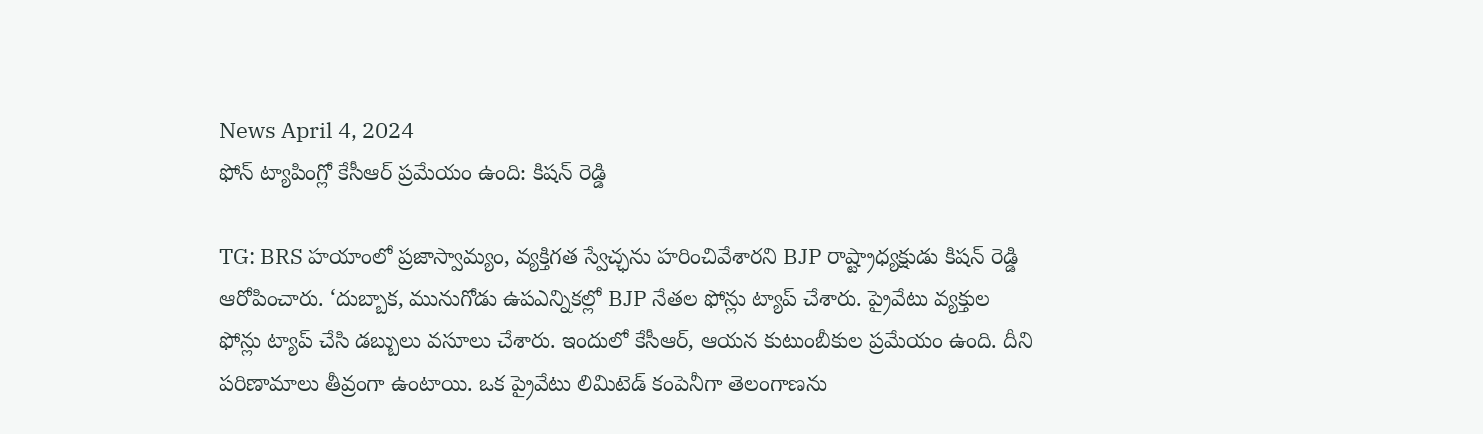News April 4, 2024
ఫోన్ ట్యాపింగ్లో కేసీఆర్ ప్రమేయం ఉంది: కిషన్ రెడ్డి

TG: BRS హయాంలో ప్రజాస్వామ్యం, వ్యక్తిగత స్వేచ్ఛను హరించివేశారని BJP రాష్ట్రాధ్యక్షుడు కిషన్ రెడ్డి ఆరోపించారు. ‘దుబ్బాక, మునుగోడు ఉపఎన్నికల్లో BJP నేతల ఫోన్లు ట్యాప్ చేశారు. ప్రైవేటు వ్యక్తుల ఫోన్లు ట్యాప్ చేసి డబ్బులు వసూలు చేశారు. ఇందులో కేసీఆర్, ఆయన కుటుంబీకుల ప్రమేయం ఉంది. దీని పరిణామాలు తీవ్రంగా ఉంటాయి. ఒక ప్రైవేటు లిమిటెడ్ కంపెనీగా తెలంగాణను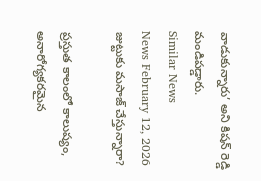వాడుకున్నారు’ అని కిషన్ రెడ్డి మండిపడ్డారు.
Similar News
News February 12, 2026
జుట్టుకు మసాజ్ చేస్తున్నారా?

ప్రస్తుత కాలంలో కాలుష్యం, అనారోగ్యకరమైన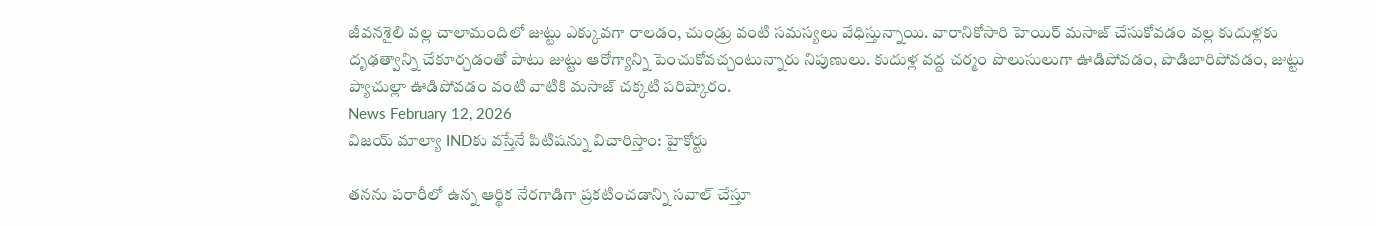జీవనశైలి వల్ల చాలామందిలో జుట్టు ఎక్కువగా రాలడం, చుండ్రు వంటి సమస్యలు వేధిస్తున్నాయి. వారానికోసారి హెయిర్ మసాజ్ చేసుకోవడం వల్ల కుదుళ్లకు దృఢత్వాన్ని చేకూర్చడంతో పాటు జుట్టు ఆరోగ్యాన్ని పెంచుకోవచ్చంటున్నారు నిపుణులు. కుదుళ్ల వద్ద చర్మం పొలుసులుగా ఊడిపోవడం, పొడిబారిపోవడం, జుట్టు ప్యాచుల్లా ఊడిపోవడం వంటి వాటికి మసాజ్ చక్కటి పరిష్కారం.
News February 12, 2026
విజయ్ మాల్యా INDకు వస్తేనే పిటిషన్ను విచారిస్తాం: హైకోర్టు

తనను పరారీలో ఉన్న ఆర్థిక నేరగాడిగా ప్రకటించడాన్ని సవాల్ చేస్తూ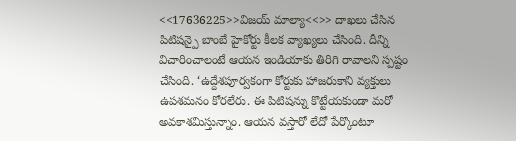<<17636225>>విజయ్ మాల్యా<<>> దాఖలు చేసిన పిటిషన్పై బాంబే హైకోర్టు కీలక వ్యాఖ్యలు చేసింది. దీన్ని విచారించాలంటే ఆయన ఇండియాకు తిరిగి రావాలని స్పష్టం చేసింది. ‘ఉద్దేశపూర్వకంగా కోర్టుకు హాజరుకాని వ్యక్తులు ఉపశమనం కోరలేరు. ఈ పిటిషన్ను కొట్టేయకుండా మరో అవకాశమిస్తున్నాం. ఆయన వస్తారో లేదో పేర్కొంటూ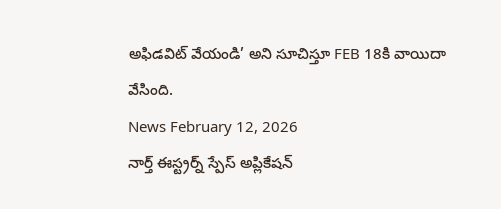అఫిడవిట్ వేయండి’ అని సూచిస్తూ FEB 18కి వాయిదా వేసింది.
News February 12, 2026
నార్త్ ఈస్ట్రర్న్ స్పేస్ అప్లికేషన్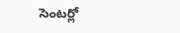సెంటర్లో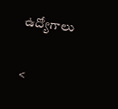ఉద్యోగాలు

<